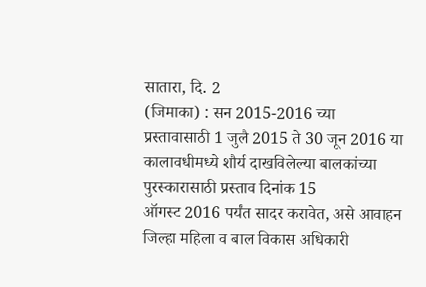सातारा, दि. 2
(जिमाका) : सन 2015-2016 च्या प्रस्तावासाठी 1 जुलै 2015 ते 30 जून 2016 या
कालावधीमध्ये शौर्य दाखविलेल्या बालकांच्या पुरस्कारासाठी प्रस्ताव दिनांक 15
ऑगस्ट 2016 पर्यंत सादर करावेत, असे आवाहन
जिल्हा महिला व बाल विकास अधिकारी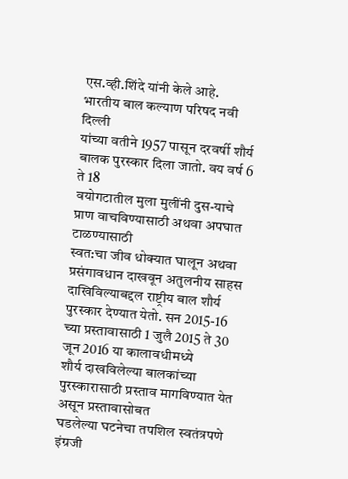एस.व्ही.शिंदे यांनी केले आहे.
भारतीय बाल कल्याण परिषद नवी दिल्ली
यांच्या वतीने 1957 पासून दरवर्षी शौर्य बालक पुरस्कार दिला जातो. वय वर्ष 6 ते 18
वयोगटातील मुला मुलींनी दुस-याचे प्राण वाचविण्यासाठी अथवा अपघात टाळण्यासाठी
स्वत:चा जीव धोक्यात घालून अथवा
प्रसंगावधान दाखवून अतुलनीय साहस दाखिविल्याबद्दल राष्ट्रीय बाल शौर्य
पुरस्कार देण्यात येतो. सन 2015-16 च्या प्रस्तावासाठी 1 जुलै 2015 ते 30 जून 2016 या कालावधीमध्ये
शौर्य दाखविलेल्या बालकांच्या पुरस्कारासाठी प्रस्ताव मागविण्यात येत असून प्रस्तावासोबत
घडलेल्या घटनेचा तपशिल स्वतंत्रपणे
इंग्रजी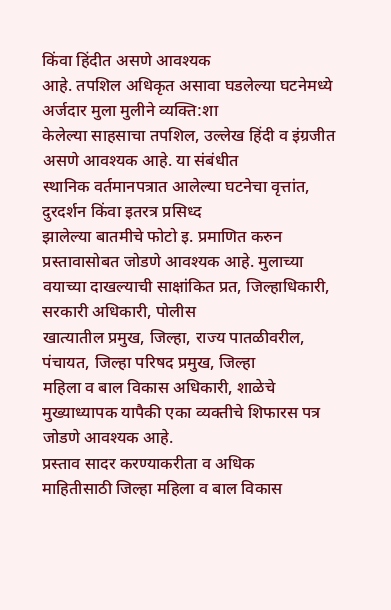किंवा हिंदीत असणे आवश्यक
आहे. तपशिल अधिकृत असावा घडलेल्या घटनेमध्ये अर्जदार मुला मुलीने व्यक्ति:शा
केलेल्या साहसाचा तपशिल, उल्लेख हिंदी व इंग्रजीत असणे आवश्यक आहे. या संबंधीत
स्थानिक वर्तमानपत्रात आलेल्या घटनेचा वृत्तांत, दुरदर्शन किंवा इतरत्र प्रसिध्द
झालेल्या बातमीचे फोटो इ. प्रमाणित करुन प्रस्तावासोबत जोडणे आवश्यक आहे. मुलाच्या
वयाच्या दाखल्याची साक्षांकित प्रत, जिल्हाधिकारी, सरकारी अधिकारी, पोलीस
खात्यातील प्रमुख, जिल्हा, राज्य पातळीवरील, पंचायत, जिल्हा परिषद प्रमुख, जिल्हा
महिला व बाल विकास अधिकारी, शाळेचे मुख्याध्यापक यापैकी एका व्यक्तीचे शिफारस पत्र
जोडणे आवश्यक आहे.
प्रस्ताव सादर करण्याकरीता व अधिक
माहितीसाठी जिल्हा महिला व बाल विकास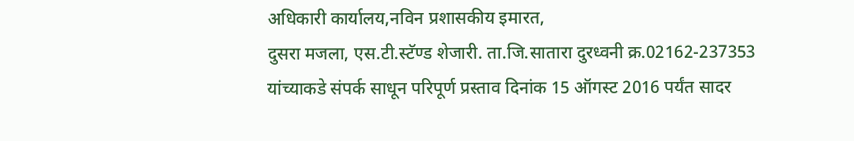अधिकारी कार्यालय,नविन प्रशासकीय इमारत,
दुसरा मजला, एस.टी.स्टॅण्ड शेजारी. ता.जि.सातारा दुरध्वनी क्र.02162-237353
यांच्याकडे संपर्क साधून परिपूर्ण प्रस्ताव दिनांक 15 ऑगस्ट 2016 पर्यंत सादर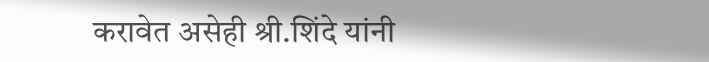करावेत असेही श्री.शिंदे यांनी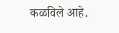कळविले आहे.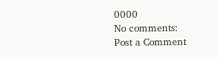0000
No comments:
Post a Comment